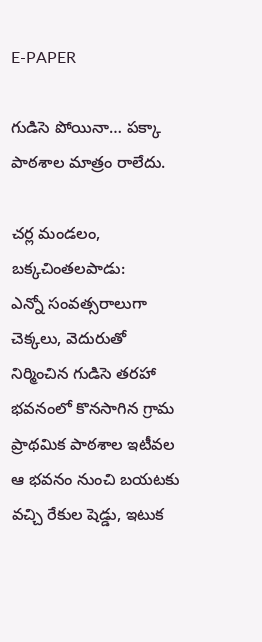E-PAPER

గుడిసె పోయినా… పక్కా పాఠశాల మాత్రం రాలేదు.

చర్ల మండలం, బక్కచింతలపాడు:
ఎన్నో సంవత్సరాలుగా చెక్కలు, వెదురుతో నిర్మించిన గుడిసె తరహా భవనంలో కొనసాగిన గ్రామ ప్రాథమిక పాఠశాల ఇటీవల ఆ భవనం నుంచి బయటకు వచ్చి రేకుల షెడ్డు, ఇటుక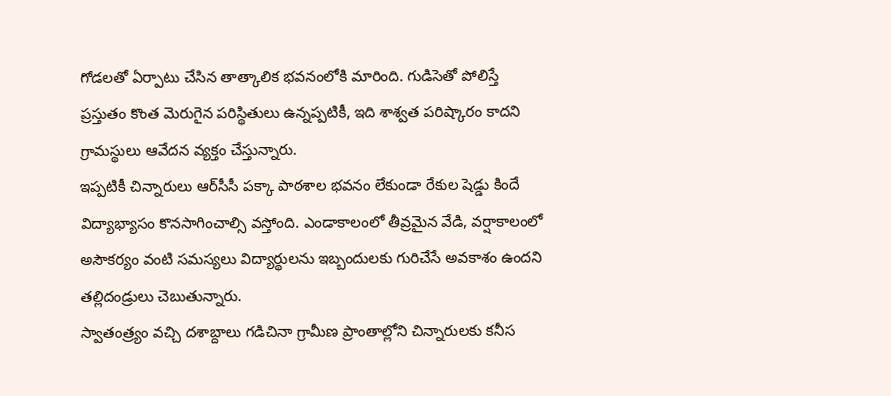గోడలతో ఏర్పాటు చేసిన తాత్కాలిక భవనంలోకి మారింది. గుడిసెతో పోలిస్తే ప్రస్తుతం కొంత మెరుగైన పరిస్థితులు ఉన్నప్పటికీ, ఇది శాశ్వత పరిష్కారం కాదని గ్రామస్థులు ఆవేదన వ్యక్తం చేస్తున్నారు.
ఇప్పటికీ చిన్నారులు ఆర్‌సీసీ పక్కా పాఠశాల భవనం లేకుండా రేకుల షెడ్డు కిందే విద్యాభ్యాసం కొనసాగించాల్సి వస్తోంది. ఎండాకాలంలో తీవ్రమైన వేడి, వర్షాకాలంలో అసౌకర్యం వంటి సమస్యలు విద్యార్థులను ఇబ్బందులకు గురిచేసే అవకాశం ఉందని తల్లిదండ్రులు చెబుతున్నారు.
స్వాతంత్ర్యం వచ్చి దశాబ్దాలు గడిచినా గ్రామీణ ప్రాంతాల్లోని చిన్నారులకు కనీస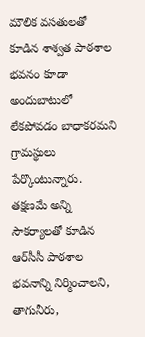మౌలిక వసతులతో కూడిన శాశ్వత పాఠశాల భవనం కూడా అందుబాటులో లేకపోవడం బాధాకరమని గ్రామస్థులు పేర్కొంటున్నారు. తక్షణమే అన్ని సౌకర్యాలతో కూడిన ఆర్‌సీసీ పాఠశాల భవనాన్ని నిర్మించాలని, తాగునీరు,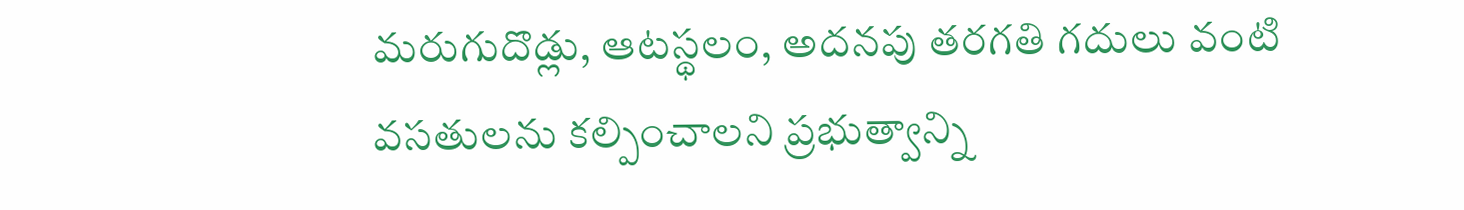మరుగుదొడ్లు, ఆటస్థలం, అదనపు తరగతి గదులు వంటి వసతులను కల్పించాలని ప్రభుత్వాన్ని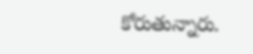కోరుతున్నారు.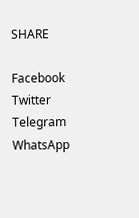SHARE

Facebook
Twitter
Telegram
WhatsApp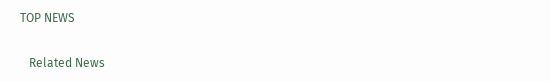TOP NEWS

   Related News